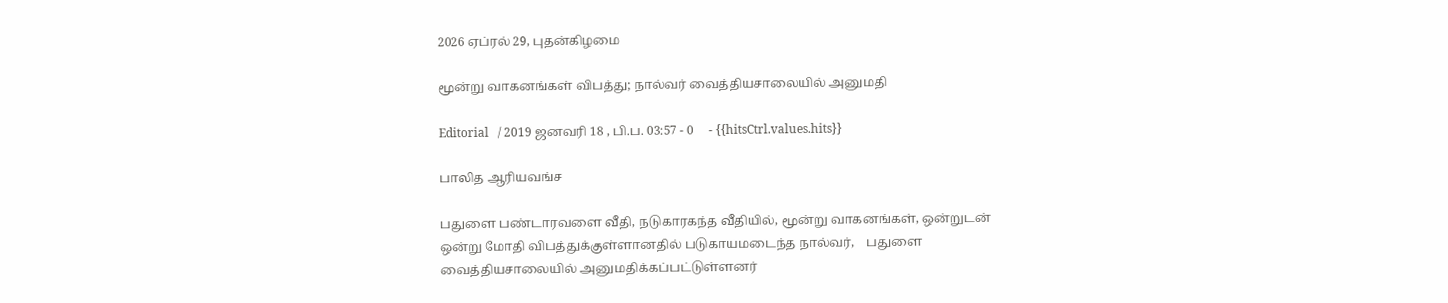2026 ஏப்ரல் 29, புதன்கிழமை

மூன்று வாகனங்கள் விபத்து; நால்வர் வைத்தியசாலையில் அனுமதி

Editorial   / 2019 ஜனவரி 18 , பி.ப. 03:57 - 0     - {{hitsCtrl.values.hits}}

பாலித ஆரியவங்ச

பதுளை பண்டாரவளை வீதி, நடுகாரகந்த வீதியில், மூன்று வாகனங்கள், ஒன்றுடன் ஒன்று மோதி விபத்துக்குள்ளானதில் படுகாயமடைந்த நால்வர்,    பதுளை வைத்தியசாலையில் அனுமதிக்கப்பட்டுள்ளனர்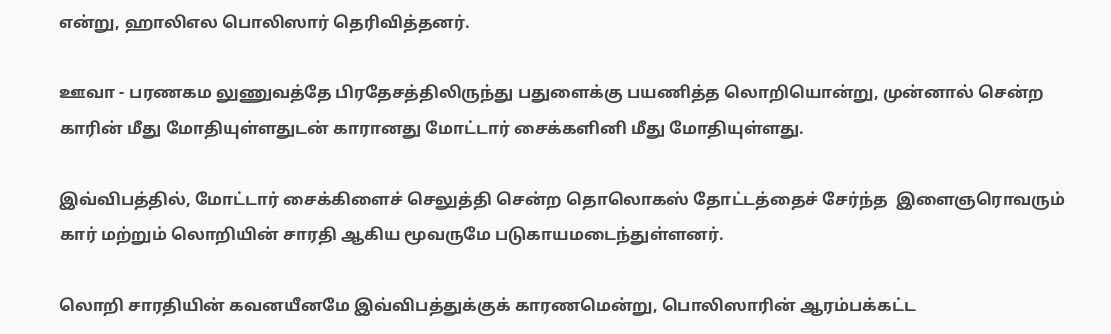என்று, ஹாலிஎல பொலிஸார் தெரிவித்தனர்.

ஊவா - பரணகம லுணுவத்தே பிரதேசத்திலிருந்து பதுளைக்கு பயணித்த லொறியொன்று, முன்னால் சென்ற காரின் மீது மோதியுள்ளதுடன் காரானது மோட்டார் சைக்களினி மீது மோதியுள்ளது.

இவ்விபத்தில், மோட்டார் சைக்கிளைச் செலுத்தி சென்ற தொலொகஸ் தோட்டத்தைச் சேர்ந்த  இளைஞரொவரும் கார் மற்றும் லொறியின் சாரதி ஆகிய மூவருமே படுகாயமடைந்துள்ளனர்.

லொறி சாரதியின் கவனயீனமே இவ்விபத்துக்குக் காரணமென்று, பொலிஸாரின் ஆரம்பக்கட்ட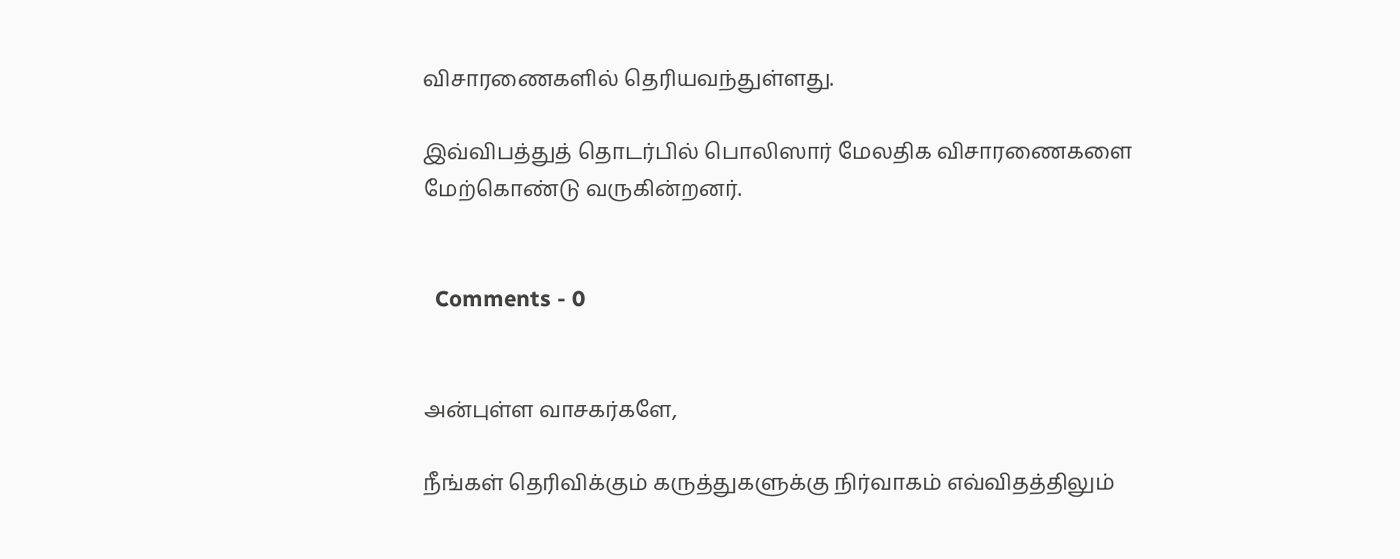விசாரணைகளில் தெரியவந்துள்ளது.

இவ்விபத்துத் தொடர்பில் பொலிஸார் மேலதிக விசாரணைகளை மேற்கொண்டு வருகின்றனர்.


  Comments - 0


அன்புள்ள வாசகர்களே,

நீங்கள் தெரிவிக்கும் கருத்துகளுக்கு நிர்வாகம் எவ்விதத்திலும்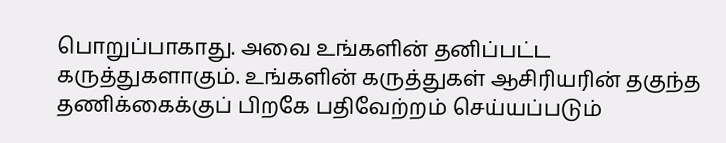பொறுப்பாகாது. அவை உங்களின் தனிப்பட்ட கருத்துகளாகும். உங்களின் கருத்துகள் ஆசிரியரின் தகுந்த தணிக்கைக்குப் பிறகே பதிவேற்றம் செய்யப்படும்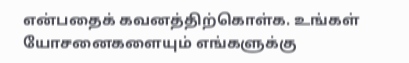என்பதைக் கவனத்திற்கொள்க. உங்கள் யோசனைகளையும் எங்களுக்கு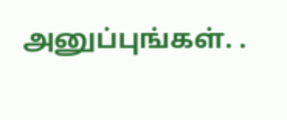அனுப்புங்கள். .